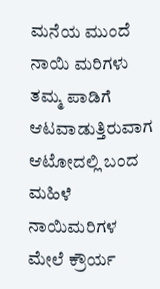ಮನೆಯ ಮುಂದೆ ನಾಯಿ ಮರಿಗಳು ತಮ್ಮ ಪಾಡಿಗೆ ಆಟವಾಡುತ್ತಿರುವಾಗ ಆಟೋದಲ್ಲಿ ಬಂದ ಮಹಿಳೆ ನಾಯಿಮರಿಗಳ ಮೇಲೆ ಕ್ರೌರ್ಯ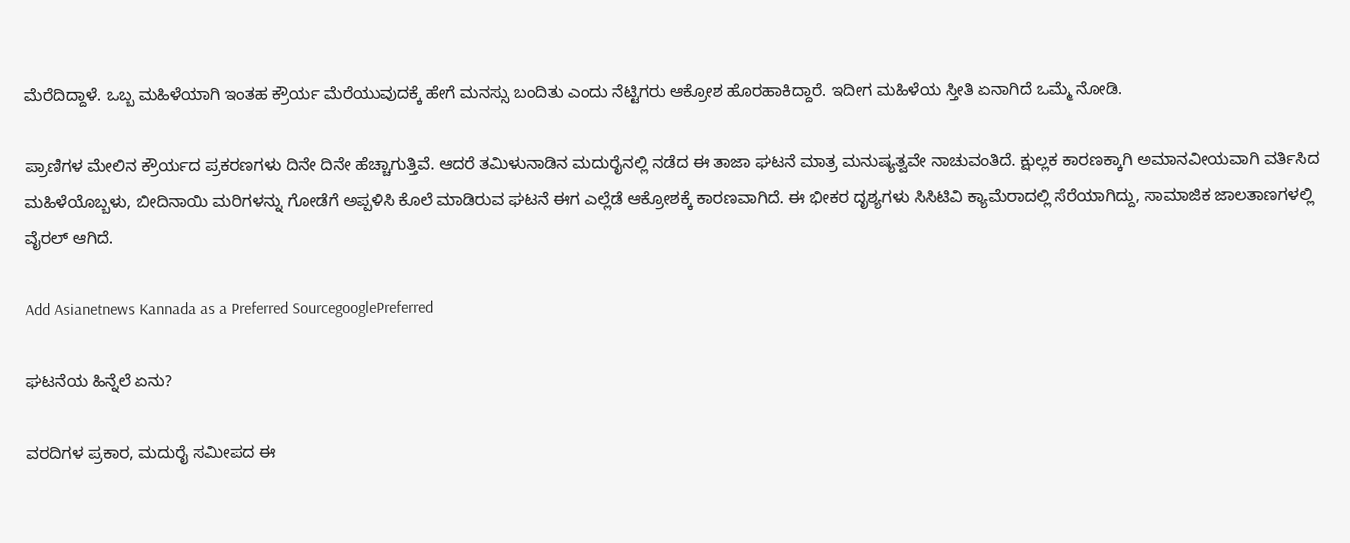ಮೆರೆದಿದ್ದಾಳೆ. ಒಬ್ಬ ಮಹಿಳೆಯಾಗಿ ಇಂತಹ ಕ್ರೌರ್ಯ ಮೆರೆಯುವುದಕ್ಕೆ ಹೇಗೆ ಮನಸ್ಸು ಬಂದಿತು ಎಂದು ನೆಟ್ಟಿಗರು ಆಕ್ರೋಶ ಹೊರಹಾಕಿದ್ದಾರೆ. ಇದೀಗ ಮಹಿಳೆಯ ಸ್ತೀತಿ ಏನಾಗಿದೆ ಒಮ್ಮೆ ನೋಡಿ.

ಪ್ರಾಣಿಗಳ ಮೇಲಿನ ಕ್ರೌರ್ಯದ ಪ್ರಕರಣಗಳು ದಿನೇ ದಿನೇ ಹೆಚ್ಚಾಗುತ್ತಿವೆ. ಆದರೆ ತಮಿಳುನಾಡಿನ ಮದುರೈನಲ್ಲಿ ನಡೆದ ಈ ತಾಜಾ ಘಟನೆ ಮಾತ್ರ ಮನುಷ್ಯತ್ವವೇ ನಾಚುವಂತಿದೆ. ಕ್ಷುಲ್ಲಕ ಕಾರಣಕ್ಕಾಗಿ ಅಮಾನವೀಯವಾಗಿ ವರ್ತಿಸಿದ ಮಹಿಳೆಯೊಬ್ಬಳು, ಬೀದಿನಾಯಿ ಮರಿಗಳನ್ನು ಗೋಡೆಗೆ ಅಪ್ಪಳಿಸಿ ಕೊಲೆ ಮಾಡಿರುವ ಘಟನೆ ಈಗ ಎಲ್ಲೆಡೆ ಆಕ್ರೋಶಕ್ಕೆ ಕಾರಣವಾಗಿದೆ. ಈ ಭೀಕರ ದೃಶ್ಯಗಳು ಸಿಸಿಟಿವಿ ಕ್ಯಾಮೆರಾದಲ್ಲಿ ಸೆರೆಯಾಗಿದ್ದು, ಸಾಮಾಜಿಕ ಜಾಲತಾಣಗಳಲ್ಲಿ ವೈರಲ್ ಆಗಿದೆ.

Add Asianetnews Kannada as a Preferred SourcegooglePreferred

ಘಟನೆಯ ಹಿನ್ನೆಲೆ ಏನು?

ವರದಿಗಳ ಪ್ರಕಾರ, ಮದುರೈ ಸಮೀಪದ ಈ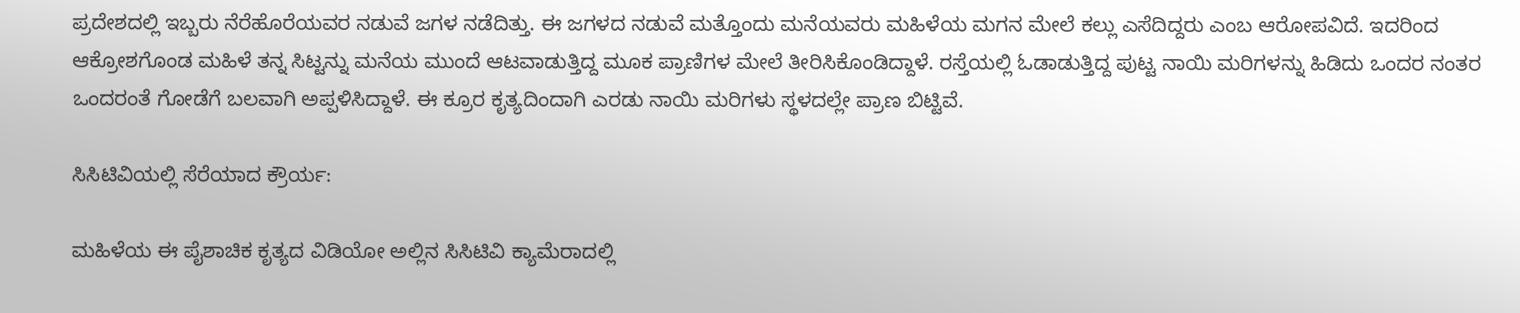ಪ್ರದೇಶದಲ್ಲಿ ಇಬ್ಬರು ನೆರೆಹೊರೆಯವರ ನಡುವೆ ಜಗಳ ನಡೆದಿತ್ತು. ಈ ಜಗಳದ ನಡುವೆ ಮತ್ತೊಂದು ಮನೆಯವರು ಮಹಿಳೆಯ ಮಗನ ಮೇಲೆ ಕಲ್ಲು ಎಸೆದಿದ್ದರು ಎಂಬ ಆರೋಪವಿದೆ. ಇದರಿಂದ ಆಕ್ರೋಶಗೊಂಡ ಮಹಿಳೆ ತನ್ನ ಸಿಟ್ಟನ್ನು ಮನೆಯ ಮುಂದೆ ಆಟವಾಡುತ್ತಿದ್ದ ಮೂಕ ಪ್ರಾಣಿಗಳ ಮೇಲೆ ತೀರಿಸಿಕೊಂಡಿದ್ದಾಳೆ. ರಸ್ತೆಯಲ್ಲಿ ಓಡಾಡುತ್ತಿದ್ದ ಪುಟ್ಟ ನಾಯಿ ಮರಿಗಳನ್ನು ಹಿಡಿದು ಒಂದರ ನಂತರ ಒಂದರಂತೆ ಗೋಡೆಗೆ ಬಲವಾಗಿ ಅಪ್ಪಳಿಸಿದ್ದಾಳೆ. ಈ ಕ್ರೂರ ಕೃತ್ಯದಿಂದಾಗಿ ಎರಡು ನಾಯಿ ಮರಿಗಳು ಸ್ಥಳದಲ್ಲೇ ಪ್ರಾಣ ಬಿಟ್ಟಿವೆ.

ಸಿಸಿಟಿವಿಯಲ್ಲಿ ಸೆರೆಯಾದ ಕ್ರೌರ್ಯ:

ಮಹಿಳೆಯ ಈ ಪೈಶಾಚಿಕ ಕೃತ್ಯದ ವಿಡಿಯೋ ಅಲ್ಲಿನ ಸಿಸಿಟಿವಿ ಕ್ಯಾಮೆರಾದಲ್ಲಿ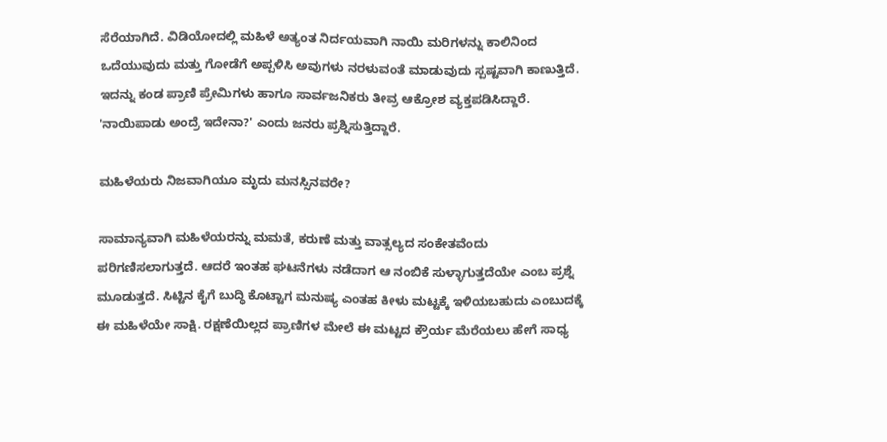ಸೆರೆಯಾಗಿದೆ. ವಿಡಿಯೋದಲ್ಲಿ ಮಹಿಳೆ ಅತ್ಯಂತ ನಿರ್ದಯವಾಗಿ ನಾಯಿ ಮರಿಗಳನ್ನು ಕಾಲಿನಿಂದ ಒದೆಯುವುದು ಮತ್ತು ಗೋಡೆಗೆ ಅಪ್ಪಳಿಸಿ ಅವುಗಳು ನರಳುವಂತೆ ಮಾಡುವುದು ಸ್ಪಷ್ಟವಾಗಿ ಕಾಣುತ್ತಿದೆ. ಇದನ್ನು ಕಂಡ ಪ್ರಾಣಿ ಪ್ರೇಮಿಗಳು ಹಾಗೂ ಸಾರ್ವಜನಿಕರು ತೀವ್ರ ಆಕ್ರೋಶ ವ್ಯಕ್ತಪಡಿಸಿದ್ದಾರೆ. 'ನಾಯಿಪಾಡು ಅಂದ್ರೆ ಇದೇನಾ?' ಎಂದು ಜನರು ಪ್ರಶ್ನಿಸುತ್ತಿದ್ದಾರೆ.

ಮಹಿಳೆಯರು ನಿಜವಾಗಿಯೂ ಮೃದು ಮನಸ್ಸಿನವರೇ?

ಸಾಮಾನ್ಯವಾಗಿ ಮಹಿಳೆಯರನ್ನು ಮಮತೆ, ಕರುಣೆ ಮತ್ತು ವಾತ್ಸಲ್ಯದ ಸಂಕೇತವೆಂದು ಪರಿಗಣಿಸಲಾಗುತ್ತದೆ. ಆದರೆ ಇಂತಹ ಘಟನೆಗಳು ನಡೆದಾಗ ಆ ನಂಬಿಕೆ ಸುಳ್ಳಾಗುತ್ತದೆಯೇ ಎಂಬ ಪ್ರಶ್ನೆ ಮೂಡುತ್ತದೆ. ಸಿಟ್ಟಿನ ಕೈಗೆ ಬುದ್ಧಿ ಕೊಟ್ಟಾಗ ಮನುಷ್ಯ ಎಂತಹ ಕೀಳು ಮಟ್ಟಕ್ಕೆ ಇಳಿಯಬಹುದು ಎಂಬುದಕ್ಕೆ ಈ ಮಹಿಳೆಯೇ ಸಾಕ್ಷಿ. ರಕ್ಷಣೆಯಿಲ್ಲದ ಪ್ರಾಣಿಗಳ ಮೇಲೆ ಈ ಮಟ್ಟದ ಕ್ರೌರ್ಯ ಮೆರೆಯಲು ಹೇಗೆ ಸಾಧ್ಯ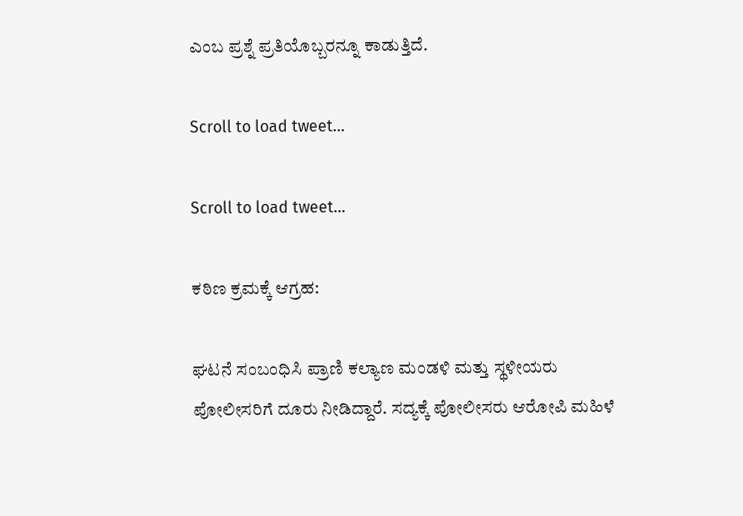ಎಂಬ ಪ್ರಶ್ನೆ ಪ್ರತಿಯೊಬ್ಬರನ್ನೂ ಕಾಡುತ್ತಿದೆ.

Scroll to load tweet…

Scroll to load tweet…

ಕಠಿಣ ಕ್ರಮಕ್ಕೆ ಆಗ್ರಹ:

ಘಟನೆ ಸಂಬಂಧಿಸಿ ಪ್ರಾಣಿ ಕಲ್ಯಾಣ ಮಂಡಳಿ ಮತ್ತು ಸ್ಥಳೀಯರು ಪೋಲೀಸರಿಗೆ ದೂರು ನೀಡಿದ್ದಾರೆ. ಸದ್ಯಕ್ಕೆ ಪೋಲೀಸರು ಆರೋಪಿ ಮಹಿಳೆ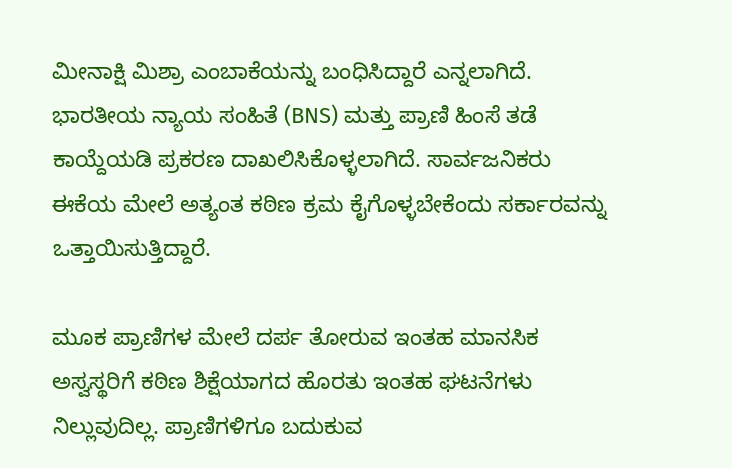ಮೀನಾಕ್ಷಿ ಮಿಶ್ರಾ ಎಂಬಾಕೆಯನ್ನು ಬಂಧಿಸಿದ್ದಾರೆ ಎನ್ನಲಾಗಿದೆ. ಭಾರತೀಯ ನ್ಯಾಯ ಸಂಹಿತೆ (BNS) ಮತ್ತು ಪ್ರಾಣಿ ಹಿಂಸೆ ತಡೆ ಕಾಯ್ದೆಯಡಿ ಪ್ರಕರಣ ದಾಖಲಿಸಿಕೊಳ್ಳಲಾಗಿದೆ. ಸಾರ್ವಜನಿಕರು ಈಕೆಯ ಮೇಲೆ ಅತ್ಯಂತ ಕಠಿಣ ಕ್ರಮ ಕೈಗೊಳ್ಳಬೇಕೆಂದು ಸರ್ಕಾರವನ್ನು ಒತ್ತಾಯಿಸುತ್ತಿದ್ದಾರೆ.

ಮೂಕ ಪ್ರಾಣಿಗಳ ಮೇಲೆ ದರ್ಪ ತೋರುವ ಇಂತಹ ಮಾನಸಿಕ ಅಸ್ವಸ್ಥರಿಗೆ ಕಠಿಣ ಶಿಕ್ಷೆಯಾಗದ ಹೊರತು ಇಂತಹ ಘಟನೆಗಳು ನಿಲ್ಲುವುದಿಲ್ಲ. ಪ್ರಾಣಿಗಳಿಗೂ ಬದುಕುವ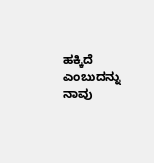ಹಕ್ಕಿದೆ ಎಂಬುದನ್ನು ನಾವು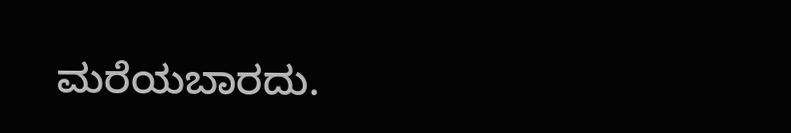ಮರೆಯಬಾರದು.